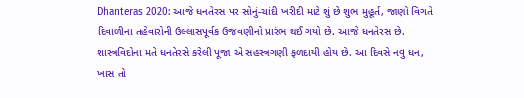Dhanteras 2020: આજે ધનતેરસ પર સોનું-ચાંદી ખરીદી માટે શું છે શુભ મુહૂર્ત, જાણો વિગતે
દિવાળીના તહેવારોની ઉલ્લાસપૂર્વક ઉજવણીનો પ્રારંભ થઈ ગયો છે. આજે ધનતેરસ છે. શાસ્ત્રવિદોના મતે ધનતેરસે કરેલી પૂજા એ સહસ્ત્રગણી ફળદાયી હોય છે. આ દિવસે નવુ ધન, ખાસ તો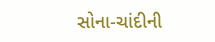સોના-ચાંદીની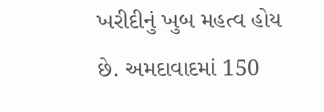ખરીદીનું ખુબ મહત્વ હોય છે. અમદાવાદમાં 150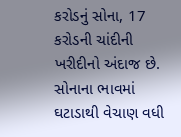કરોડનું સોના, 17 કરોડની ચાંદીની ખરીદીનો અંદાજ છે. સોનાના ભાવમાં ઘટાડાથી વેચાણ વધી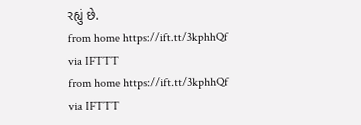રહ્યું છે.
from home https://ift.tt/3kphhQf
via IFTTT
from home https://ift.tt/3kphhQf
via IFTTT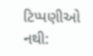ટિપ્પણીઓ નથી: